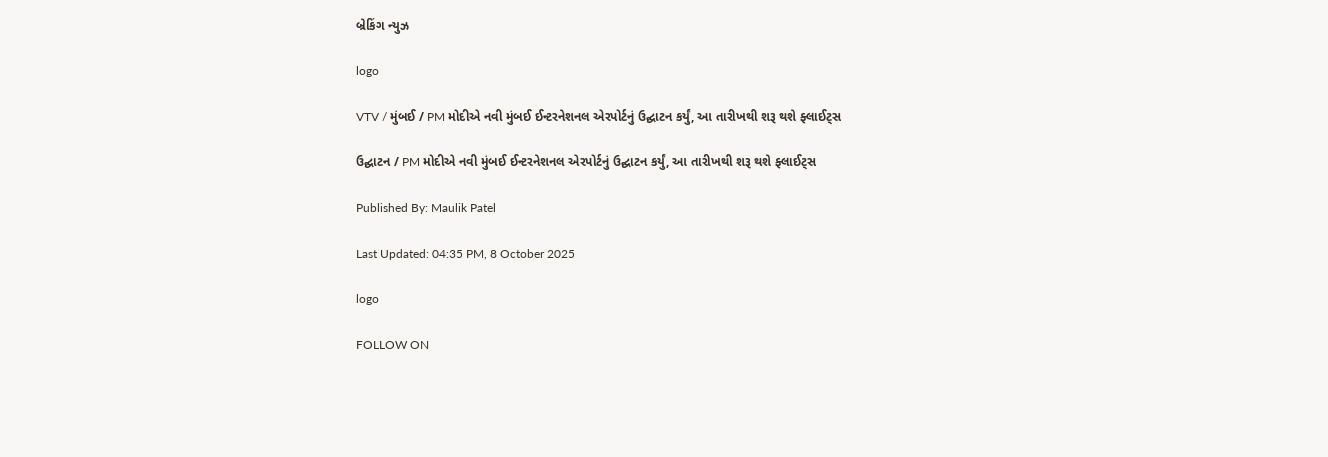બ્રેકિંગ ન્યુઝ

logo

VTV / મુંબઈ / PM મોદીએ નવી મુંબઈ ઈન્ટરનેશનલ એરપોર્ટનું ઉદ્ઘાટન કર્યું, આ તારીખથી શરૂ થશે ફ્લાઈટ્સ

ઉદ્ઘાટન / PM મોદીએ નવી મુંબઈ ઈન્ટરનેશનલ એરપોર્ટનું ઉદ્ઘાટન કર્યું, આ તારીખથી શરૂ થશે ફ્લાઈટ્સ

Published By: Maulik Patel

Last Updated: 04:35 PM, 8 October 2025

logo

FOLLOW ON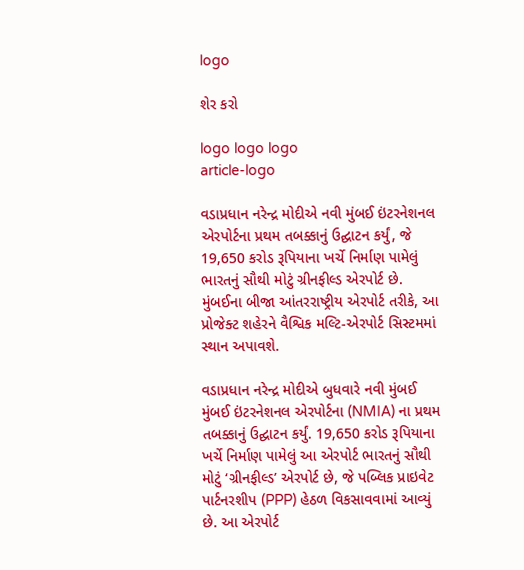logo

શેર કરો

logo logo logo
article-logo

વડાપ્રધાન નરેન્દ્ર મોદીએ નવી મુંબઈ ઇંટરનેશનલ એરપોર્ટના પ્રથમ તબક્કાનું ઉદ્ઘાટન કર્યું, જે 19,650 કરોડ રૂપિયાના ખર્ચે નિર્માણ પામેલું ભારતનું સૌથી મોટું ગ્રીનફીલ્ડ એરપોર્ટ છે. મુંબઈના બીજા આંતરરાષ્ટ્રીય એરપોર્ટ તરીકે, આ પ્રોજેક્ટ શહેરને વૈશ્વિક મલ્ટિ-એરપોર્ટ સિસ્ટમમાં સ્થાન અપાવશે.

વડાપ્રધાન નરેન્દ્ર મોદીએ બુધવારે નવી મુંબઈ મુંબઈ ઇંટરનેશનલ એરપોર્ટના (NMIA) ના પ્રથમ તબક્કાનું ઉદ્ઘાટન કર્યું. 19,650 કરોડ રૂપિયાના ખર્ચે નિર્માણ પામેલું આ એરપોર્ટ ભારતનું સૌથી મોટું ‘ગ્રીનફીલ્ડ’ એરપોર્ટ છે, જે પબ્લિક પ્રાઇવેટ પાર્ટનરશીપ (PPP) હેઠળ વિકસાવવામાં આવ્યું છે. આ એરપોર્ટ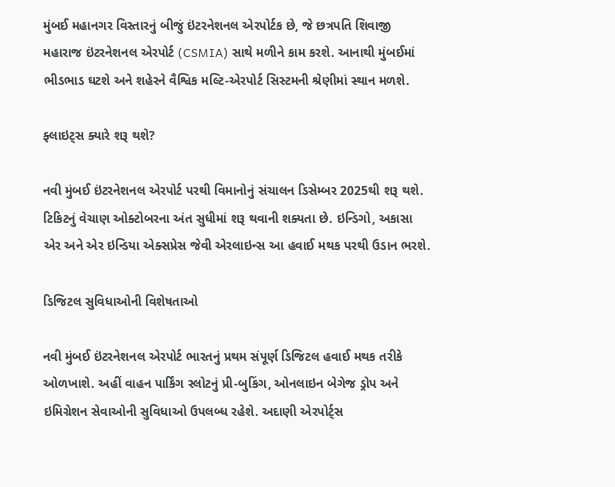મુંબઈ મહાનગર વિસ્તારનું બીજું ઇંટરનેશનલ એરપોર્ટક છે, જે છત્રપતિ શિવાજી મહારાજ ઇંટરનેશનલ એરપોર્ટ (CSMIA) સાથે મળીને કામ કરશે. આનાથી મુંબઈમાં ભીડભાડ ઘટશે અને શહેરને વૈશ્વિક મલ્ટિ-એરપોર્ટ સિસ્ટમની શ્રેણીમાં સ્થાન મળશે.

ફ્લાઇટ્સ ક્યારે શરૂ થશે?

નવી મુંબઈ ઇંટરનેશનલ એરપોર્ટ પરથી વિમાનોનું સંચાલન ડિસેમ્બર 2025થી શરૂ થશે. ટિકિટનું વેચાણ ઓક્ટોબરના અંત સુધીમાં શરૂ થવાની શક્યતા છે. ઇન્ડિગો, અકાસા એર અને એર ઇન્ડિયા એક્સપ્રેસ જેવી એરલાઇન્સ આ હવાઈ મથક પરથી ઉડાન ભરશે.

ડિજિટલ સુવિધાઓની વિશેષતાઓ

નવી મુંબઈ ઇંટરનેશનલ એરપોર્ટ ભારતનું પ્રથમ સંપૂર્ણ ડિજિટલ હવાઈ મથક તરીકે ઓળખાશે. અહીં વાહન પાર્કિંગ સ્લોટનું પ્રી-બુકિંગ, ઓનલાઇન બેગેજ ડ્રોપ અને ઇમિગ્રેશન સેવાઓની સુવિધાઓ ઉપલબ્ધ રહેશે. અદાણી એરપોર્ટ્સ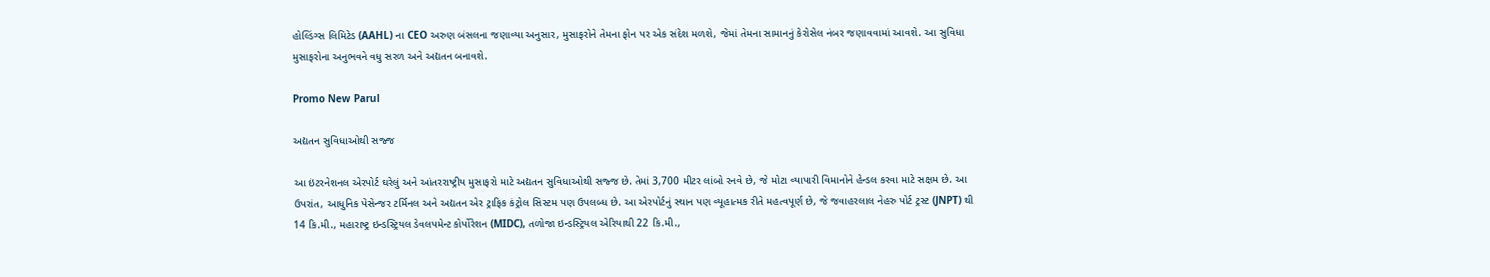હોલ્ડિંગ્સ લિમિટેડ (AAHL) ના CEO અરુણ બંસલના જણાવ્યા અનુસાર, મુસાફરોને તેમના ફોન પર એક સંદેશ મળશે, જેમાં તેમના સામાનનું કેરોસેલ નંબર જણાવવામાં આવશે. આ સુવિધા મુસાફરોના અનુભવને વધુ સરળ અને અદ્યતન બનાવશે.

Promo New Parul

અદ્યતન સુવિધાઓથી સજ્જ

આ ઇંટરનેશનલ એરપોર્ટ ઘરેલું અને આંતરરાષ્ટ્રીય મુસાફરો માટે અદ્યતન સુવિધાઓથી સજ્જ છે. તેમાં 3,700 મીટર લાંબો રનવે છે, જે મોટા વ્યાપારી વિમાનોને હેન્ડલ કરવા માટે સક્ષમ છે. આ ઉપરાંત, આધુનિક પેસેન્જર ટર્મિનલ અને અદ્યતન એર ટ્રાફિક કંટ્રોલ સિસ્ટમ પણ ઉપલબ્ધ છે. આ એરપોર્ટનું સ્થાન પણ વ્યૂહાત્મક રીતે મહત્વપૂર્ણ છે, જે જવાહરલાલ નેહરુ પોર્ટ ટ્રસ્ટ (JNPT) થી 14 કિ.મી., મહારાષ્ટ્ર ઇન્ડસ્ટ્રિયલ ડેવલપમેન્ટ કોર્પોરેશન (MIDC), તળોજા ઇન્ડસ્ટ્રિયલ એરિયાથી 22 કિ.મી.,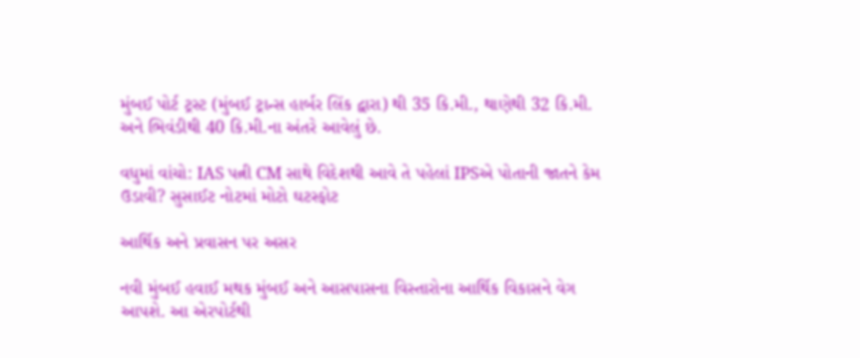મુંબઈ પોર્ટ ટ્રસ્ટ (મુંબઈ ટ્રાન્સ હાર્બર લિંક દ્વારા) થી 35 કિ.મી., થાણેથી 32 કિ.મી. અને ભિવંડીથી 40 કિ.મી.ના અંતરે આવેલું છે.

વધુમાં વાંચો: IAS પત્ની CM સાથે વિદેશથી આવે તે પહેલાં IPSએ પોતાની જાતને કેમ ઉડાવી? સુસાઈટ નોટમાં મોટો ઘટસ્ફોટ

આર્થિક અને પ્રવાસન પર અસર

નવી મુંબઈ હવાઈ મથક મુંબઈ અને આસપાસના વિસ્તારોના આર્થિક વિકાસને વેગ આપશે. આ એરપોર્ટથી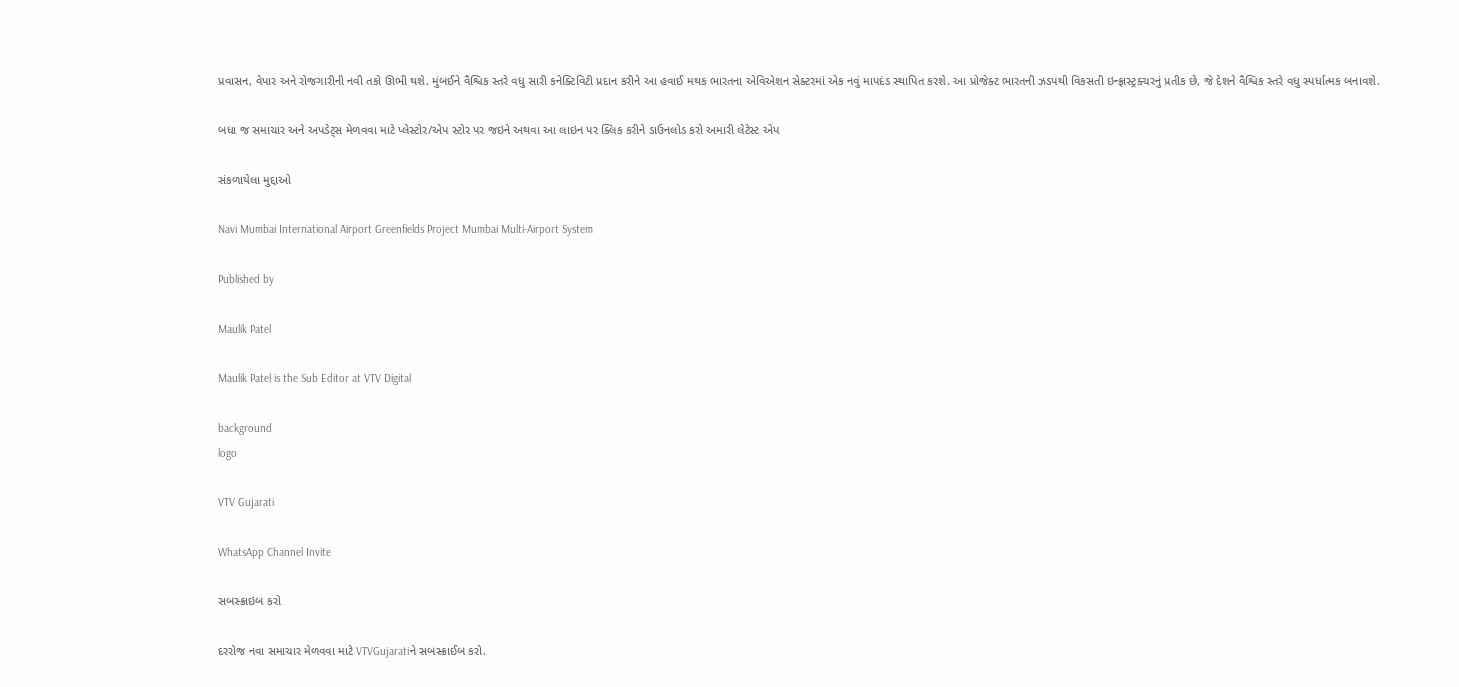પ્રવાસન, વેપાર અને રોજગારીની નવી તકો ઊભી થશે. મુંબઈને વૈશ્વિક સ્તરે વધુ સારી કનેક્ટિવિટી પ્રદાન કરીને આ હવાઈ મથક ભારતના એવિએશન સેક્ટરમાં એક નવું માપદંડ સ્થાપિત કરશે. આ પ્રોજેક્ટ ભારતની ઝડપથી વિકસતી ઇન્ફ્રાસ્ટ્રક્ચરનું પ્રતીક છે, જે દેશને વૈશ્વિક સ્તરે વધુ સ્પર્ધાત્મક બનાવશે.

બધા જ સમાચાર અને અપડેટ્સ મેળવવા માટે પ્લેસ્ટોર/એપ સ્ટોર પર જઇને અથવા આ લાઇન પર ક્લિક કરીને ડાઉનલોડ કરો અમારી લેટેસ્ટ એપ

સંકળાયેલા મુદ્દાઓ

Navi Mumbai International Airport Greenfields Project Mumbai Multi-Airport System

Published by

Maulik Patel

Maulik Patel is the Sub Editor at VTV Digital

background
logo

VTV Gujarati

WhatsApp Channel Invite

સબસ્ક્રાઇબ કરો

દરરોજ નવા સમાચાર મેળવવા માટે VTVGujaratiને સબસ્ક્રાઈબ કરો.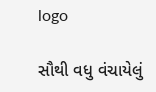logo

સૌથી વધુ વંચાયેલું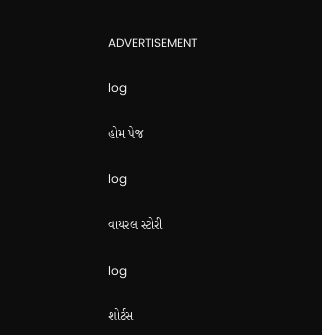ADVERTISEMENT

log

હોમ પેજ

log

વાયરલ સ્ટોરી

log

શોર્ટસ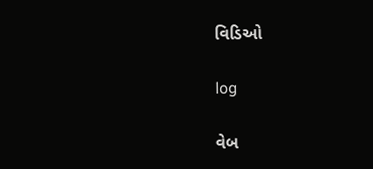વિડિઓ

log

વેબ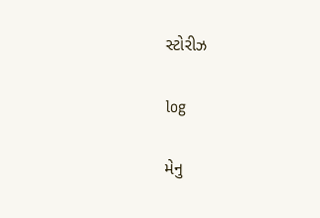સ્ટોરીઝ

log

મેનુ